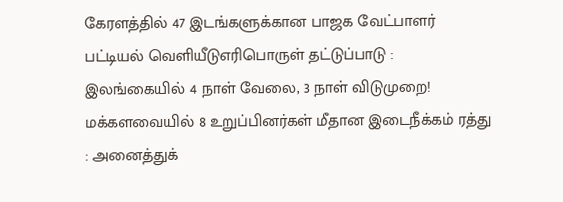கேரளத்தில் 47 இடங்களுக்கான பாஜக வேட்பாளர் பட்டியல் வெளியீடுஎரிபொருள் தட்டுப்பாடு : இலங்கையில் 4 நாள் வேலை, 3 நாள் விடுமுறை! மக்களவையில் 8 உறுப்பினர்கள் மீதான இடைநீக்கம் ரத்து : அனைத்துக்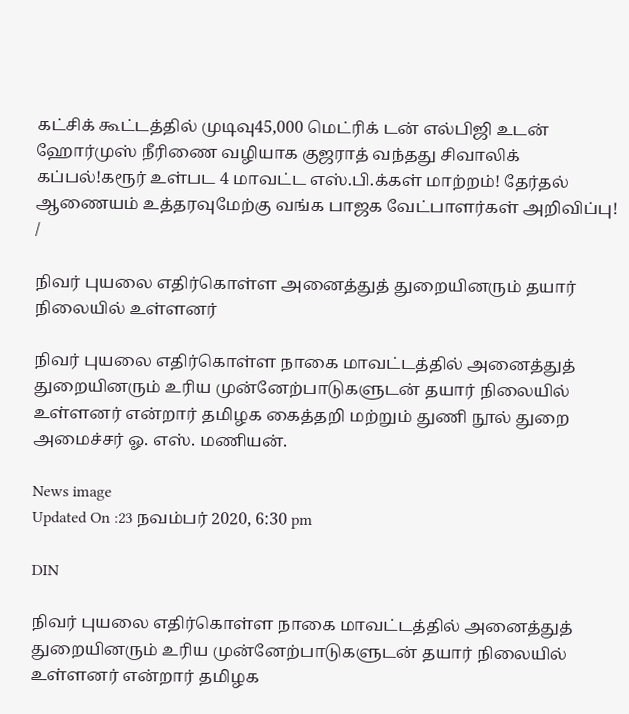கட்சிக் கூட்டத்தில் முடிவு45,000 மெட்ரிக் டன் எல்பிஜி உடன் ஹோர்முஸ் நீரிணை வழியாக குஜராத் வந்தது சிவாலிக் கப்பல்!கரூர் உள்பட 4 மாவட்ட எஸ்.பி.க்கள் மாற்றம்! தேர்தல் ஆணையம் உத்தரவுமேற்கு வங்க பாஜக வேட்பாளர்கள் அறிவிப்பு!
/

நிவர் புயலை எதிர்கொள்ள அனைத்துத் துறையினரும் தயார் நிலையில் உள்ளனர்

நிவர் புயலை எதிர்கொள்ள நாகை மாவட்டத்தில் அனைத்துத் துறையினரும் உரிய முன்னேற்பாடுகளுடன் தயார் நிலையில் உள்ளனர் என்றார் தமிழக கைத்தறி மற்றும் துணி நூல் துறை அமைச்சர் ஓ. எஸ். மணியன்.

News image
Updated On :23 நவம்பர் 2020, 6:30 pm

DIN

நிவர் புயலை எதிர்கொள்ள நாகை மாவட்டத்தில் அனைத்துத் துறையினரும் உரிய முன்னேற்பாடுகளுடன் தயார் நிலையில் உள்ளனர் என்றார் தமிழக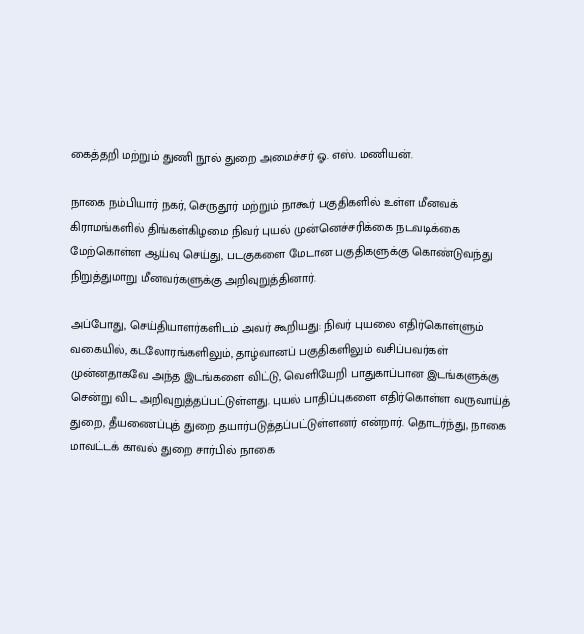கைத்தறி மற்றும் துணி நூல் துறை அமைச்சர் ஓ. எஸ். மணியன்.

நாகை நம்பியார் நகர், செருதூர் மற்றும் நாகூர் பகுதிகளில் உள்ள மீனவக் கிராமங்களில் திங்கள்கிழமை நிவர் புயல் முன்னெச்சரிக்கை நடவடிக்கை மேற்கொள்ள ஆய்வு செய்து, படகுகளை மேடான பகுதிகளுக்கு கொண்டுவந்து நிறுத்துமாறு மீனவர்களுக்கு அறிவுறுத்தினார்.

அப்போது, செய்தியாளர்களிடம் அவர் கூறியது: நிவர் புயலை எதிர்கொள்ளும் வகையில், கடலோரங்களிலும், தாழ்வானப் பகுதிகளிலும் வசிப்பவர்கள் முன்னதாகவே அந்த இடங்களை விட்டு, வெளியேறி பாதுகாப்பான இடங்களுக்கு சென்று விட அறிவுறுத்தப்பட்டுள்ளது. புயல் பாதிப்புகளை எதிர்கொள்ள வருவாய்த் துறை, தீயணைப்புத் துறை தயார்படுத்தப்பட்டுள்ளனர் என்றார். தொடர்ந்து, நாகை மாவட்டக் காவல் துறை சார்பில் நாகை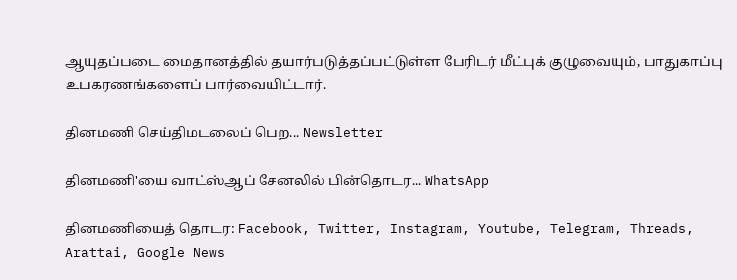ஆயுதப்படை மைதானத்தில் தயார்படுத்தப்பட்டுள்ள பேரிடர் மீட்புக் குழுவையும், பாதுகாப்பு உபகரணங்களைப் பார்வையிட்டார்.

தினமணி செய்திமடலைப் பெற... Newsletter

தினமணி'யை வாட்ஸ்ஆப் சேனலில் பின்தொடர... WhatsApp

தினமணியைத் தொடர: Facebook, Twitter, Instagram, Youtube, Telegram, Threads, Arattai, Google News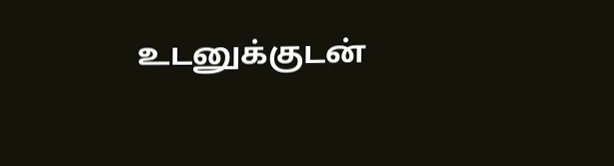உடனுக்குடன்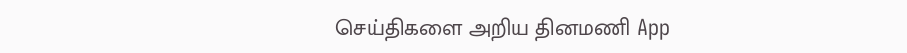செய்திகளை அறிய தினமணி App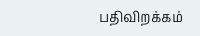பதிவிறக்கம்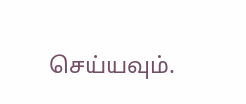செய்யவும்.